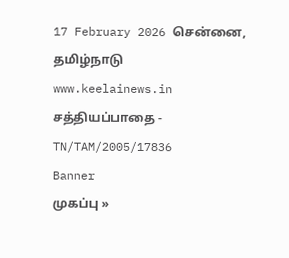17 February 2026 சென்னை, தமிழ்நாடு
www.keelainews.in
சத்தியப்பாதை - TN/TAM/2005/17836
Banner
முகப்பு »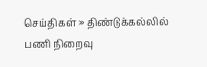செய்திகள் » திண்டுக்கல்லில் பணி நிறைவு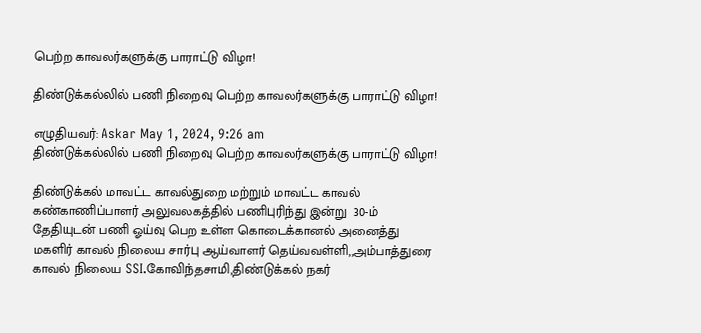பெற்ற காவலர்களுக்கு பாராட்டு விழா!

திண்டுக்கல்லில் பணி நிறைவு பெற்ற காவலர்களுக்கு பாராட்டு விழா!

எழுதியவர்: Askar May 1, 2024, 9:26 am
திண்டுக்கல்லில் பணி நிறைவு பெற்ற காவலர்களுக்கு பாராட்டு விழா!

திண்டுக்கல் மாவட்ட காவல்துறை மற்றும் மாவட்ட காவல் கண்காணிப்பாளர் அலுவலகத்தில் பணிபுரிந்து இன்று  30-ம் தேதியுடன் பணி ஓய்வு பெற உள்ள கொடைக்கானல் அனைத்து மகளிர் காவல் நிலைய சார்பு ஆய்வாளர் தெய்வவள்ளி,,அம்பாத்துரை காவல் நிலைய SSI.கோவிந்தசாமி,திண்டுக்கல் நகர்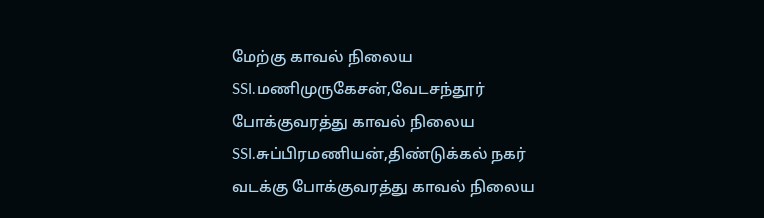மேற்கு காவல் நிலைய SSI.மணிமுருகேசன்,வேடசந்தூர் போக்குவரத்து காவல் நிலைய SSI.சுப்பிரமணியன்,திண்டுக்கல் நகர் வடக்கு போக்குவரத்து காவல் நிலைய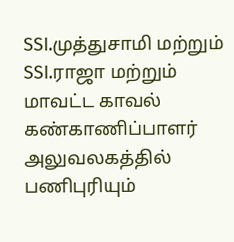SSI.முத்துசாமி மற்றும் SSI.ராஜா மற்றும் மாவட்ட காவல் கண்காணிப்பாளர் அலுவலகத்தில் பணிபுரியும்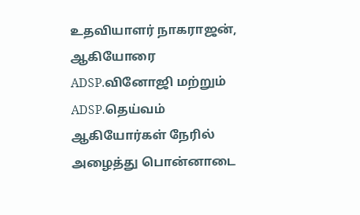உதவியாளர் நாகராஜன், ஆகியோரை ADSP.வினோஜி மற்றும் ADSP.தெய்வம் ஆகியோர்கள் நேரில் அழைத்து பொன்னாடை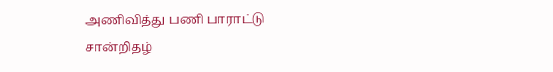அணிவித்து பணி பாராட்டு சான்றிதழ்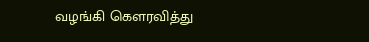வழங்கி கௌரவித்து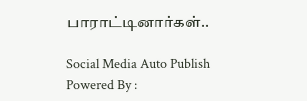பாராட்டினார்கள்..

Social Media Auto Publish Powered By :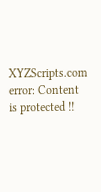XYZScripts.com
error: Content is protected !!